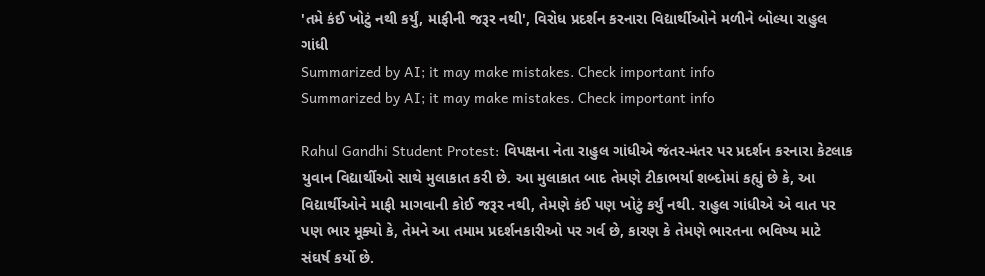'તમે કંઈ ખોટું નથી કર્યું, માફીની જરૂર નથી', વિરોધ પ્રદર્શન કરનારા વિદ્યાર્થીઓને મળીને બોલ્યા રાહુલ ગાંધી
Summarized by AI; it may make mistakes. Check important info
Summarized by AI; it may make mistakes. Check important info

Rahul Gandhi Student Protest: વિપક્ષના નેતા રાહુલ ગાંધીએ જંતર-મંતર પર પ્રદર્શન કરનારા કેટલાક યુવાન વિદ્યાર્થીઓ સાથે મુલાકાત કરી છે. આ મુલાકાત બાદ તેમણે ટીકાભર્યા શબ્દોમાં કહ્યું છે કે, આ વિદ્યાર્થીઓને માફી માગવાની કોઈ જરૂર નથી, તેમણે કંઈ પણ ખોટું કર્યું નથી. રાહુલ ગાંધીએ એ વાત પર પણ ભાર મૂક્યો કે, તેમને આ તમામ પ્રદર્શનકારીઓ પર ગર્વ છે, કારણ કે તેમણે ભારતના ભવિષ્ય માટે સંઘર્ષ કર્યો છે.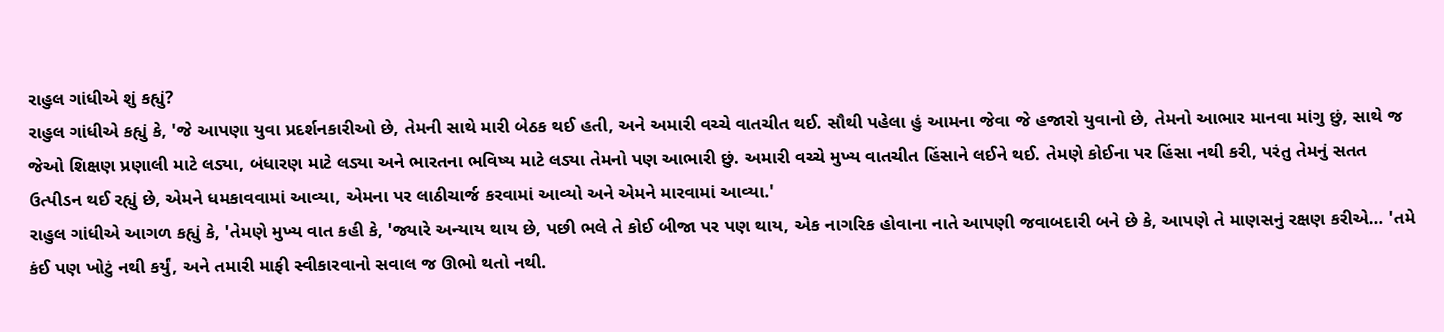રાહુલ ગાંધીએ શું કહ્યું?
રાહુલ ગાંધીએ કહ્યું કે, 'જે આપણા યુવા પ્રદર્શનકારીઓ છે, તેમની સાથે મારી બેઠક થઈ હતી, અને અમારી વચ્ચે વાતચીત થઈ. સૌથી પહેલા હું આમના જેવા જે હજારો યુવાનો છે, તેમનો આભાર માનવા માંગુ છું, સાથે જ જેઓ શિક્ષણ પ્રણાલી માટે લડ્યા, બંધારણ માટે લડ્યા અને ભારતના ભવિષ્ય માટે લડ્યા તેમનો પણ આભારી છું. અમારી વચ્ચે મુખ્ય વાતચીત હિંસાને લઈને થઈ. તેમણે કોઈના પર હિંસા નથી કરી, પરંતુ તેમનું સતત ઉત્પીડન થઈ રહ્યું છે, એમને ધમકાવવામાં આવ્યા, એમના પર લાઠીચાર્જ કરવામાં આવ્યો અને એમને મારવામાં આવ્યા.'
રાહુલ ગાંધીએ આગળ કહ્યું કે, 'તેમણે મુખ્ય વાત કહી કે, 'જ્યારે અન્યાય થાય છે, પછી ભલે તે કોઈ બીજા પર પણ થાય, એક નાગરિક હોવાના નાતે આપણી જવાબદારી બને છે કે, આપણે તે માણસનું રક્ષણ કરીએ… 'તમે કંઈ પણ ખોટું નથી કર્યું, અને તમારી માફી સ્વીકારવાનો સવાલ જ ઊભો થતો નથી.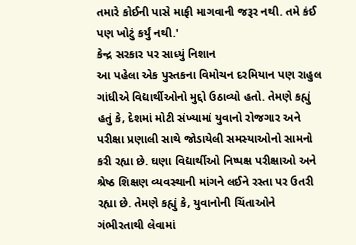તમારે કોઈની પાસે માફી માગવાની જરૂર નથી. તમે કંઈ પણ ખોટું કર્યું નથી.'
કેન્દ્ર સરકાર પર સાધ્યું નિશાન
આ પહેલા એક પુસ્તકના વિમોચન દરમિયાન પણ રાહુલ ગાંધીએ વિદ્યાર્થીઓનો મુદ્દો ઉઠાવ્યો હતો. તેમણે કહ્યું હતું કે, દેશમાં મોટી સંખ્યામાં યુવાનો રોજગાર અને પરીક્ષા પ્રણાલી સાથે જોડાયેલી સમસ્યાઓનો સામનો કરી રહ્યા છે. ઘણા વિદ્યાર્થીઓ નિષ્પક્ષ પરીક્ષાઓ અને શ્રેષ્ઠ શિક્ષણ વ્યવસ્થાની માંગને લઈને રસ્તા પર ઉતરી રહ્યા છે. તેમણે કહ્યું કે, યુવાનોની ચિંતાઓને ગંભીરતાથી લેવામાં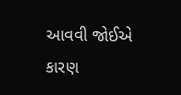આવવી જોઈએ કારણ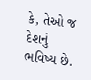કે, તેઓ જ દેશનું ભવિષ્ય છે.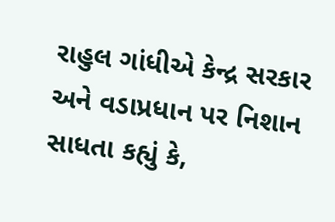રાહુલ ગાંધીએ કેન્દ્ર સરકાર અને વડાપ્રધાન પર નિશાન સાધતા કહ્યું કે,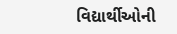વિદ્યાર્થીઓની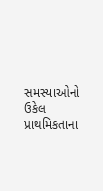સમસ્યાઓનો ઉકેલ પ્રાથમિકતાના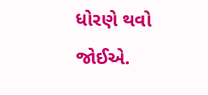ધોરણે થવો જોઈએ.